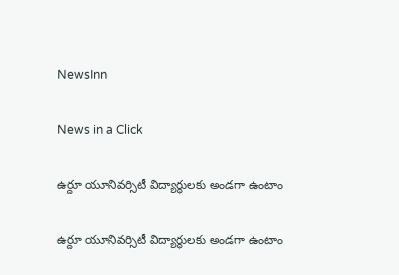NewsInn

News in a Click

ఉర్దూ యూనివర్సిటీ విద్యార్థులకు అండ‌గా ఉంటాం

ఉర్దూ యూనివర్సిటీ విద్యార్థులకు అండ‌గా ఉంటాం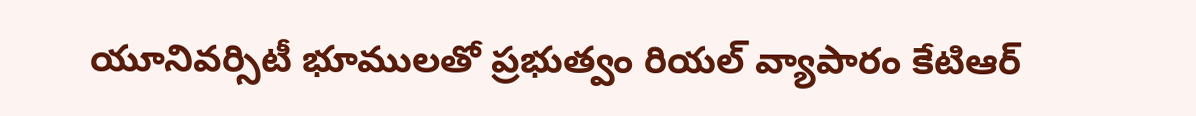యూనివ‌ర్సిటీ భూములతో ప్ర‌భుత్వం రియ‌ల్ వ్యాపారం కేటిఆర్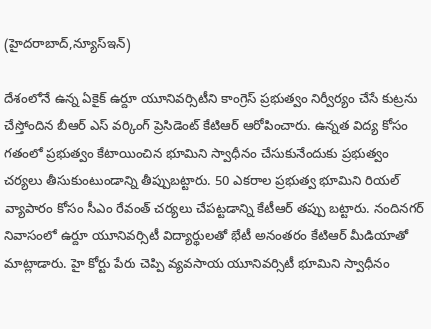(హైద‌రాబాద్,న్యూస్ఇన్‌)

దేశంలోనే ఉన్న ఏకైక్ ఉర్దూ యూనివ‌ర్సిటీని కాంగ్రెస్ ప్ర‌భుత్వం నిర్వీర్యం చేసే కుట్ర‌ను చేస్తోందిన బీఆర్ ఎస్ వ‌ర్కింగ్ ప్రెసిడెంట్ కేటిఆర్ ఆరోపించారు. ఉన్న‌త విద్య కోసం గ‌తంలో ప్ర‌భుత్వం కేటాయించిన భూమిని స్వాధీనం చేసుకునేందుకు ప్ర‌భుత్వం చ‌ర్య‌లు తీసుకుంటుండాన్ని తీప్పుబ‌ట్టారు. 50 ఎక‌రాల ప్ర‌భుత్వ భూమిని రియ‌ల్ వ్యాపారం కోసం సీఎం రేవంత్ చ‌ర్య‌లు చేప‌ట్ట‌డాన్ని కేటీఆర్ త‌ప్పు బ‌ట్టారు. నందిన‌గ‌ర్ నివాసంలో ఉర్దూ యూనివర్సిటీ విద్యార్థుల‌తో భేటీ అనంత‌రం కేటిఆర్ మీడియాతో మాట్లాడారు. హై కోర్టు పేరు చెప్పి వ్య‌వ‌సాయ యూనివ‌ర్సిటీ భూమిని స్వాధీనం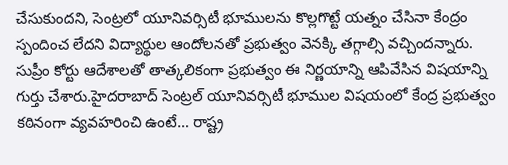చేసుకుంద‌ని, సెంట్ర‌లో యూనివ‌ర్సిటీ భూముల‌ను కొల్ల‌గొట్టే య‌త్నం చేసినా కేంద్రం స్పందించ లేద‌ని విద్యార్థుల ఆందోల‌న‌తో ప్ర‌భుత్వం వెన‌క్కి త‌గ్గాల్సి వ‌చ్చింద‌న్నారు. సుప్రీం కోర్టు ఆదేశాల‌తో తాత్క‌లికంగా ప్ర‌భుత్వం ఈ నిర్ణ‌యాన్ని ఆపివేసిన విష‌యాన్ని గుర్తు చేశారు.హైదరాబాద్ సెంట్రల్ యూనివర్సిటీ భూముల విషయంలో కేంద్ర ప్రభుత్వం కఠినంగా వ్యవహరించి ఉంటే… రాష్ట్ర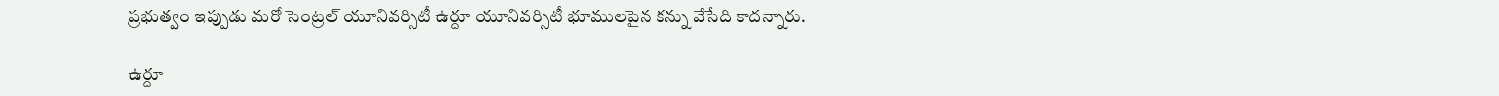ప్రభుత్వం ఇప్పుడు మరో సెంట్రల్ యూనివర్సిటీ ఉర్దూ యూనివర్సిటీ భూములపైన కన్ను వేసేది కాదన్నారు.

ఉర్దూ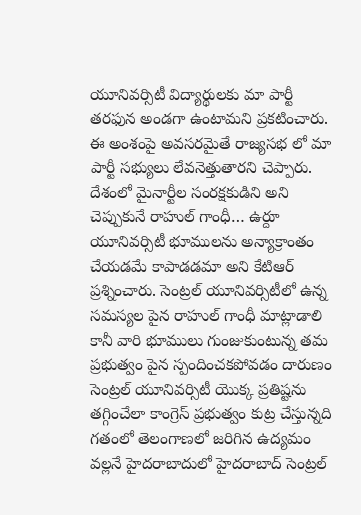యూనివర్సిటీ విద్యార్థులకు మా పార్టీ తరఫున అండగా ఉంటామని ప్ర‌క‌టించారు. ఈ అంశంపై అవ‌స‌ర‌మైతే రాజ్య‌స‌భ లో మా పార్టీ స‌భ్యులు లేవ‌నెత్తుతార‌ని చెప్పారు. దేశంలో మైనార్టీల సంరక్షకుడిని అని చెప్పుకునే రాహుల్ గాంధీ… ఉర్దూ యూనివర్సిటీ భూములను అన్యాక్రాంతం చేయడమే కాపాడడమా అని కేటిఆర్ ప్ర‌శ్నించారు. సెంట్రల్ యూనివర్సిటీలో ఉన్న సమస్యల పైన రాహుల్ గాంధీ మాట్లాడాలి కానీ వారి భూములు గుంజుకుంటున్న తమ ప్రభుత్వం పైన స్పందించకపోవడం దారుణం సెంట్రల్ యూనివర్సిటీ యొక్క ప్రతిష్టను తగ్గించేలా కాంగ్రెస్ ప్రభుత్వం కుట్ర చేస్తున్నది గతంలో తెలంగాణలో జరిగిన ఉద్యమం వల్లనే హైదరాబాదులో హైదరాబాద్ సెంట్రల్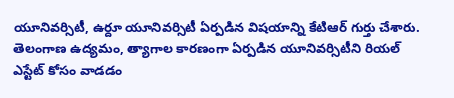యూనివర్సిటీ, ఉర్దూ యూనివర్సిటీ ఏర్పడిన విష‌యాన్ని కేటిఆర్ గుర్తు చేశారు.
తెలంగాణ ఉద్యమం, త్యాగాల కార‌ణంగా ఏర్పడిన యూనివర్సిటీని రియల్ ఎస్టేట్ కోసం వాడడం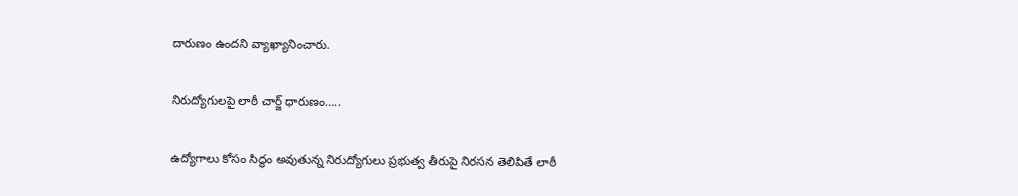దారుణం ఉంద‌ని వ్యాఖ్యానించారు.

నిరుద్యోగుల‌పై లాఠీ చార్జ్ ధారుణం…..

ఉద్యోగాలు కోసం సిద్ధం అవుతున్న నిరుద్యోగులు ప్ర‌భుత్వ తీరుపై నిర‌స‌న తెలిపితే లాఠీ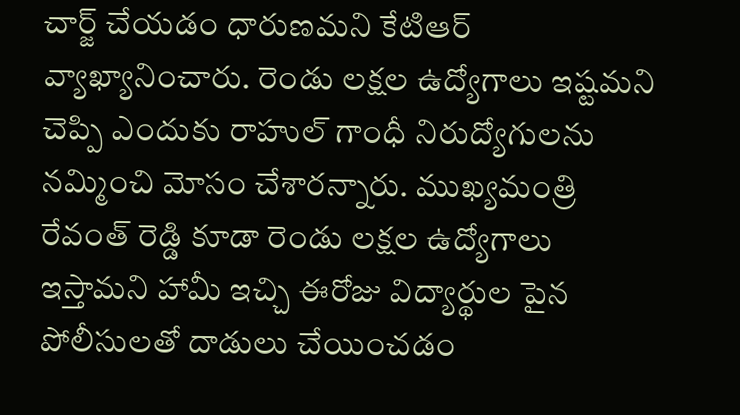చార్జ్ చేయ‌డం ధారుణ‌మ‌ని కేటిఆర్ వ్యాఖ్యానించారు. రెండు లక్షల ఉద్యోగాలు ఇష్టమని చెప్పి ఎందుకు రాహుల్ గాంధీ నిరుద్యోగులను న‌మ్మించి మోసం చేశార‌న్నారు. ముఖ్యమంత్రి రేవంత్ రెడ్డి కూడా రెండు లక్షల ఉద్యోగాలు ఇస్తామని హామీ ఇచ్చి ఈరోజు విద్యార్థుల పైన పోలీసులతో దాడులు చేయించ‌డం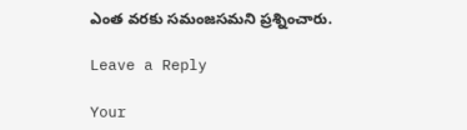ఎంత వ‌ర‌కు స‌మంజ‌స‌మ‌ని ప్ర‌శ్నించారు.

Leave a Reply

Your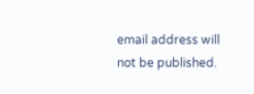email address will not be published.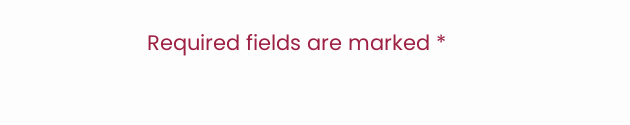Required fields are marked *